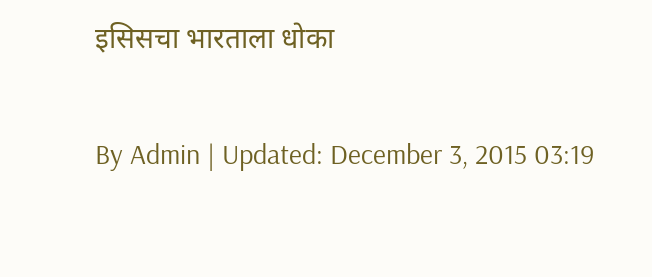इसिसचा भारताला धोका

By Admin | Updated: December 3, 2015 03:19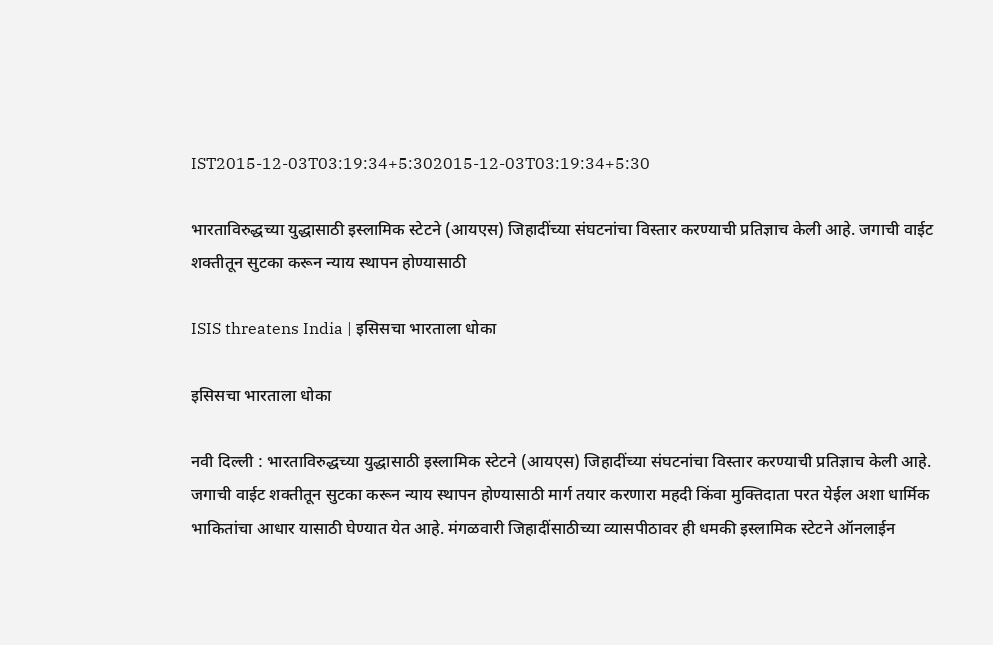IST2015-12-03T03:19:34+5:302015-12-03T03:19:34+5:30

भारताविरुद्धच्या युद्धासाठी इस्लामिक स्टेटने (आयएस) जिहादींच्या संघटनांचा विस्तार करण्याची प्रतिज्ञाच केली आहे. जगाची वाईट शक्तीतून सुटका करून न्याय स्थापन होण्यासाठी

ISIS threatens India | इसिसचा भारताला धोका

इसिसचा भारताला धोका

नवी दिल्ली : भारताविरुद्धच्या युद्धासाठी इस्लामिक स्टेटने (आयएस) जिहादींच्या संघटनांचा विस्तार करण्याची प्रतिज्ञाच केली आहे. जगाची वाईट शक्तीतून सुटका करून न्याय स्थापन होण्यासाठी मार्ग तयार करणारा महदी किंवा मुक्तिदाता परत येईल अशा धार्मिक भाकितांचा आधार यासाठी घेण्यात येत आहे. मंगळवारी जिहादींसाठीच्या व्यासपीठावर ही धमकी इस्लामिक स्टेटने ऑनलाईन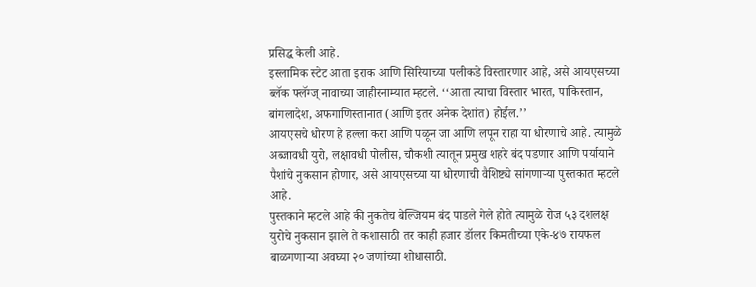प्रसिद्ध केली आहे.
इस्लामिक स्टेट आता इराक आणि सिरियाच्या पलीकडे विस्तारणार आहे, असे आयएसच्या ब्लॅक फ्लॅग्ज् नावाच्या जाहीरनाम्यात म्हटले. ‘‘आता त्याचा विस्तार भारत, पाकिस्तान, बांगलादेश, अफगाणिस्तानात (आणि इतर अनेक देशांत) होईल.’’
आयएसचे धोरण हे हल्ला करा आणि पळून जा आणि लपून राहा या धोरणाचे आहे. त्यामुळे अब्जावधी युरो, लक्षावधी पोलीस, चौकशी त्यातून प्रमुख शहरे बंद पडणार आणि पर्यायाने पैशांचे नुकसान होणार, असे आयएसच्या या धोरणाची वैशिष्ट्ये सांगणाऱ्या पुस्तकात म्हटले आहे.
पुस्तकाने म्हटले आहे की नुकतेच बेल्जियम बंद पाडले गेले होते त्यामुळे रोज ५३ दशलक्ष युरोचे नुकसान झाले ते कशासाठी तर काही हजार डॉलर किमतीच्या एके-४७ रायफल बाळगणाऱ्या अवघ्या २० जणांच्या शोधासाठी.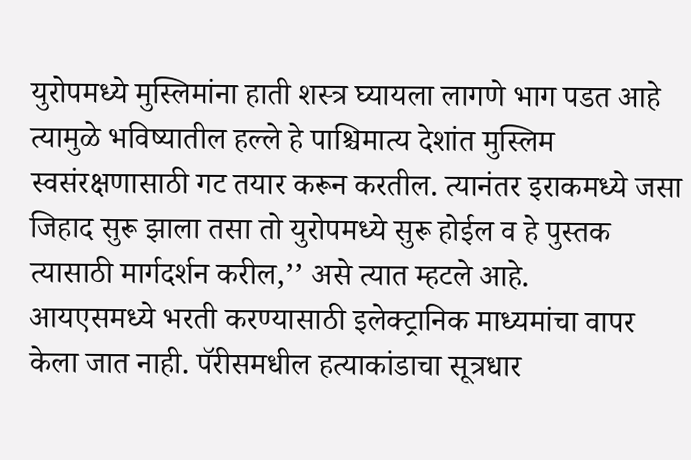युरोपमध्ये मुस्लिमांना हाती शस्त्र घ्यायला लागणे भाग पडत आहे त्यामुळे भविष्यातील हल्ले हे पाश्चिमात्य देशांत मुस्लिम स्वसंरक्षणासाठी गट तयार करून करतील. त्यानंतर इराकमध्ये जसा जिहाद सुरू झाला तसा तो युरोपमध्ये सुरू होईल व हे पुस्तक त्यासाठी मार्गदर्शन करील,’’ असे त्यात म्हटले आहे.
आयएसमध्ये भरती करण्यासाठी इलेक्ट्रानिक माध्यमांचा वापर केला जात नाही. पॅरीसमधील हत्याकांडाचा सूत्रधार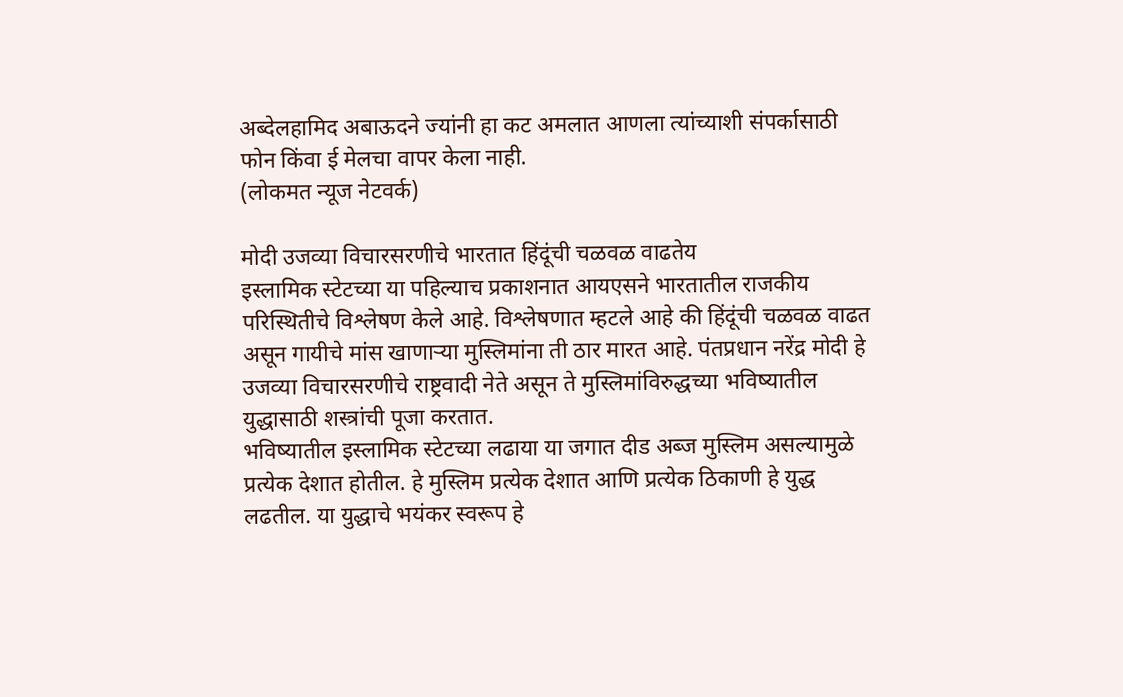अब्देलहामिद अबाऊदने ज्यांनी हा कट अमलात आणला त्यांच्याशी संपर्कासाठी फोन किंवा ई मेलचा वापर केला नाही.
(लोकमत न्यूज नेटवर्क)

मोदी उजव्या विचारसरणीचे भारतात हिंदूंची चळवळ वाढतेय
इस्लामिक स्टेटच्या या पहिल्याच प्रकाशनात आयएसने भारतातील राजकीय परिस्थितीचे विश्लेषण केले आहे. विश्लेषणात म्हटले आहे की हिंदूंची चळवळ वाढत असून गायीचे मांस खाणाऱ्या मुस्लिमांना ती ठार मारत आहे. पंतप्रधान नरेंद्र मोदी हे उजव्या विचारसरणीचे राष्ट्रवादी नेते असून ते मुस्लिमांविरुद्धच्या भविष्यातील युद्धासाठी शस्त्रांची पूजा करतात.
भविष्यातील इस्लामिक स्टेटच्या लढाया या जगात दीड अब्ज मुस्लिम असल्यामुळे प्रत्येक देशात होतील. हे मुस्लिम प्रत्येक देशात आणि प्रत्येक ठिकाणी हे युद्ध लढतील. या युद्धाचे भयंकर स्वरूप हे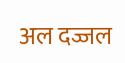अल दज्जल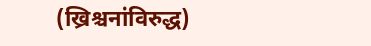(ख्रिश्चनांविरुद्ध)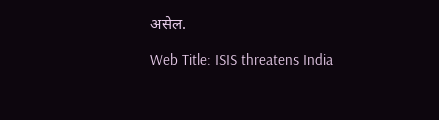असेल.

Web Title: ISIS threatens India